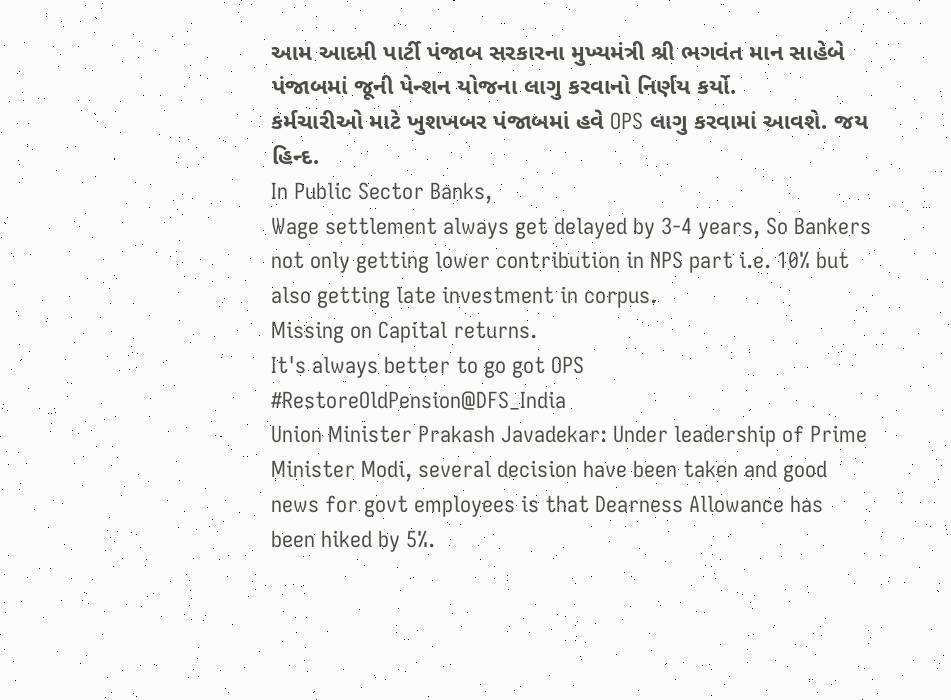આમ આદમી પાર્ટી પંજાબ સરકારના મુખ્યમંત્રી શ્રી ભગવંત માન સાહેબે પંજાબમાં જૂની પેન્શન યોજના લાગુ કરવાનો નિર્ણય કર્યો.
કર્મચારીઓ માટે ખુશખબર પંજાબમાં હવે OPS લાગુ કરવામાં આવશે. જય હિન્દ.
In Public Sector Banks,
Wage settlement always get delayed by 3-4 years, So Bankers not only getting lower contribution in NPS part i.e. 10% but also getting late investment in corpus.
Missing on Capital returns.
It's always better to go got OPS
#RestoreOldPension@DFS_India
Union Minister Prakash Javadekar: Under leadership of Prime Minister Modi, several decision have been taken and good news for govt employees is that Dearness Allowance has been hiked by 5%.